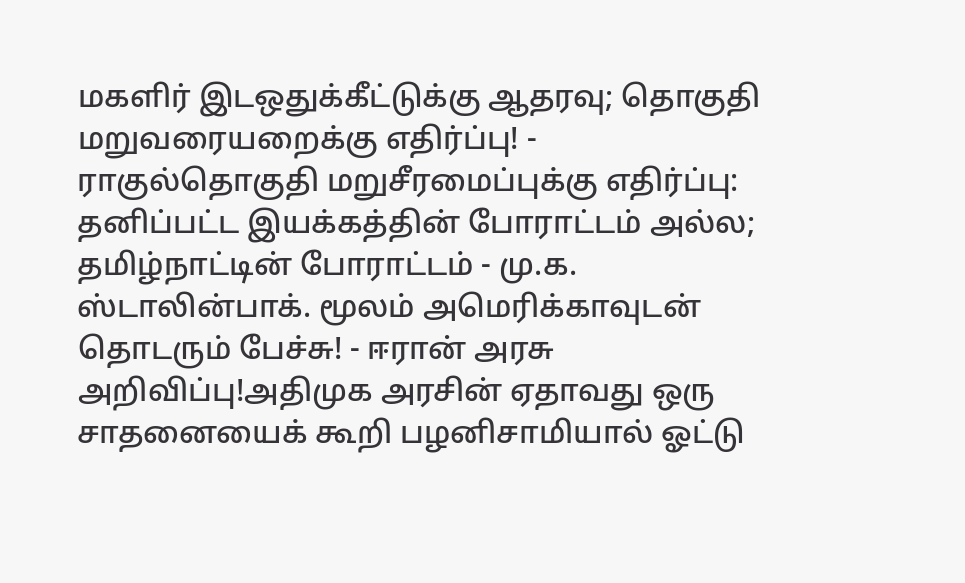மகளிர் இடஒதுக்கீட்டுக்கு ஆதரவு; தொகுதி மறுவரையறைக்கு எதிர்ப்பு! - ராகுல்தொகுதி மறுசீரமைப்புக்கு எதிர்ப்பு: தனிப்பட்ட இயக்கத்தின் போராட்டம் அல்ல; தமிழ்நாட்டின் போராட்டம் - மு.க. ஸ்டாலின்பாக். மூலம் அமெரிக்காவுடன் தொடரும் பேச்சு! - ஈரான் அரசு அறிவிப்பு!அதிமுக அரசின் ஏதாவது ஒரு சாதனையைக் கூறி பழனிசாமியால் ஓட்டு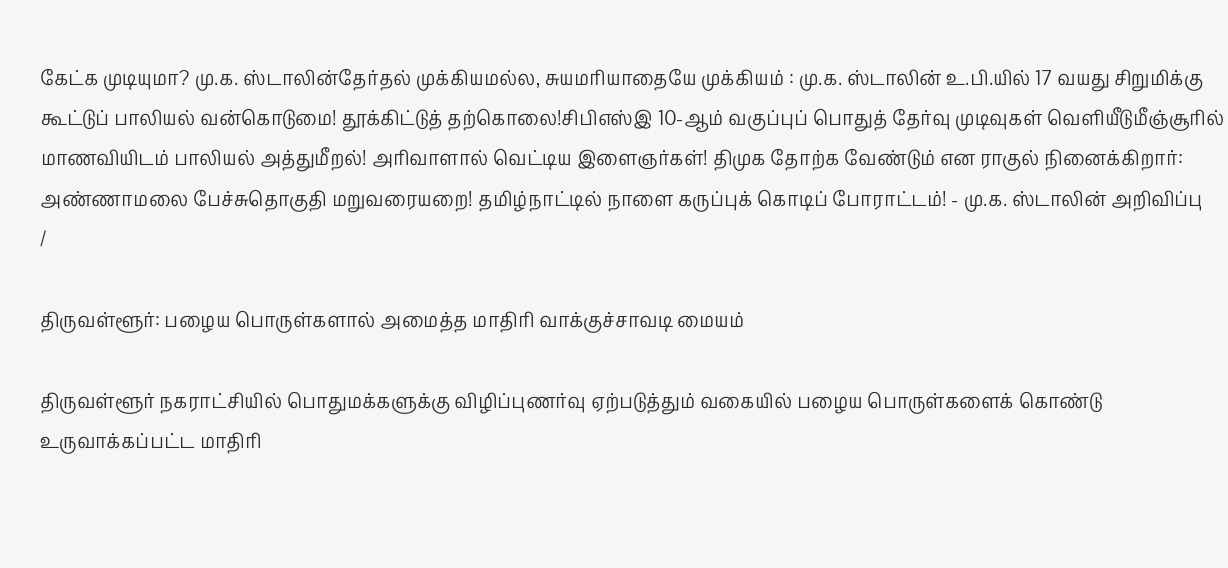கேட்க முடியுமா? மு.க. ஸ்டாலின்தேர்தல் முக்கியமல்ல, சுயமரியாதையே முக்கியம் : மு.க. ஸ்டாலின் உ.பி.யில் 17 வயது சிறுமிக்கு கூட்டுப் பாலியல் வன்கொடுமை! தூக்கிட்டுத் தற்கொலை!சிபிஎஸ்இ 10-ஆம் வகுப்புப் பொதுத் தேர்வு முடிவுகள் வெளியீடுமீஞ்சூரில் மாணவியிடம் பாலியல் அத்துமீறல்! அரிவாளால் வெட்டிய இளைஞர்கள்! திமுக தோற்க வேண்டும் என ராகுல் நினைக்கிறார்: அண்ணாமலை பேச்சுதொகுதி மறுவரையறை! தமிழ்நாட்டில் நாளை கருப்புக் கொடிப் போராட்டம்! - மு.க. ஸ்டாலின் அறிவிப்பு
/

திருவள்ளூர்: பழைய பொருள்களால் அமைத்த மாதிரி வாக்குச்சாவடி மையம்

திருவள்ளூர் நகராட்சியில் பொதுமக்களுக்கு விழிப்புணர்வு ஏற்படுத்தும் வகையில் பழைய பொருள்களைக் கொண்டு உருவாக்கப்பட்ட மாதிரி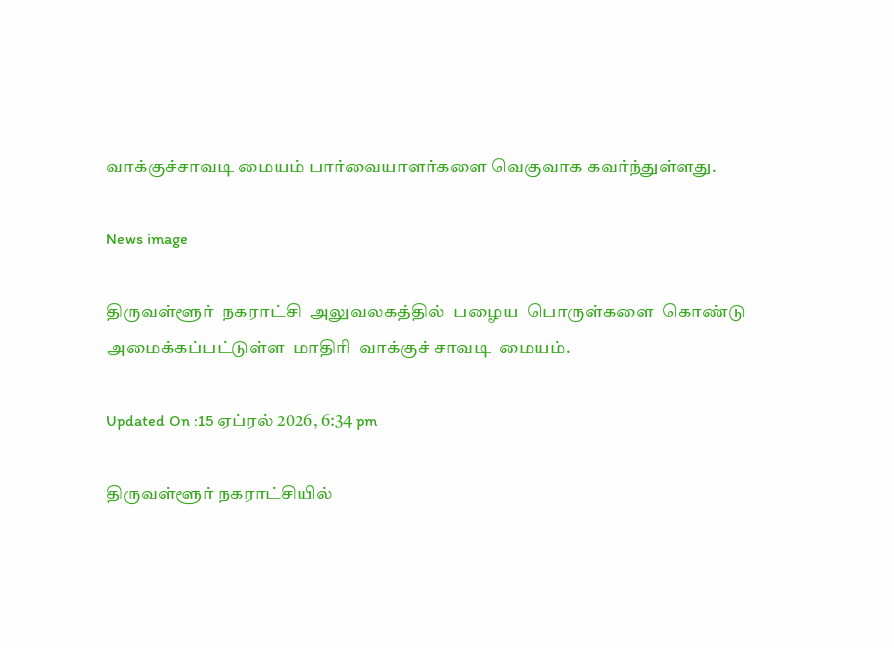வாக்குச்சாவடி மையம் பார்வையாளர்களை வெகுவாக கவர்ந்துள்ளது.

News image

திருவள்ளூர்  நகராட்சி  அலுவலகத்தில்  பழைய  பொருள்களை  கொண்டு  அமைக்கப்பட்டுள்ள  மாதிரி  வாக்குச் சாவடி  மையம்.

Updated On :15 ஏப்ரல் 2026, 6:34 pm

திருவள்ளூர் நகராட்சியில்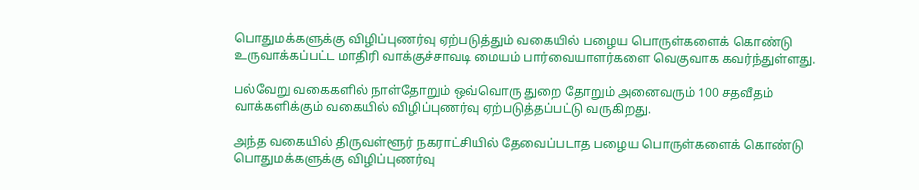பொதுமக்களுக்கு விழிப்புணர்வு ஏற்படுத்தும் வகையில் பழைய பொருள்களைக் கொண்டு உருவாக்கப்பட்ட மாதிரி வாக்குச்சாவடி மையம் பார்வையாளர்களை வெகுவாக கவர்ந்துள்ளது.

பல்வேறு வகைகளில் நாள்தோறும் ஒவ்வொரு துறை தோறும் அனைவரும் 100 சதவீதம் வாக்களிக்கும் வகையில் விழிப்புணர்வு ஏற்படுத்தப்பட்டு வருகிறது.

அந்த வகையில் திருவள்ளூர் நகராட்சியில் தேவைப்படாத பழைய பொருள்களைக் கொண்டு பொதுமக்களுக்கு விழிப்புணர்வு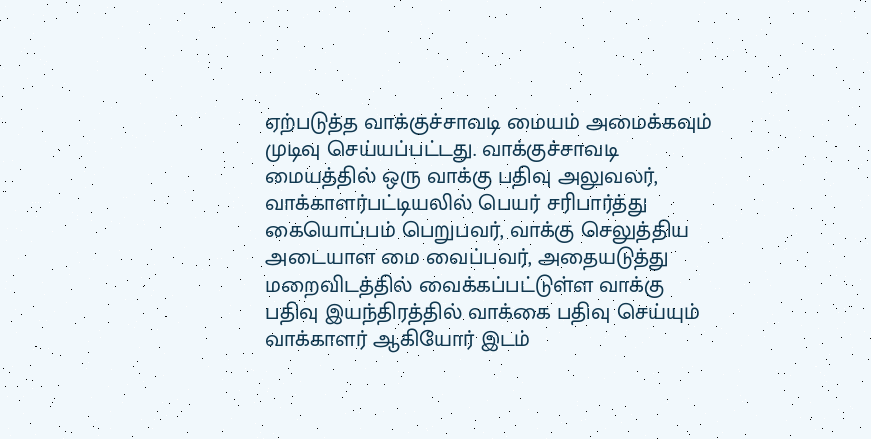ஏற்படுத்த வாக்குச்சாவடி மையம் அமைக்கவும் முடிவு செய்யப்பட்டது. வாக்குச்சாவடி மையத்தில் ஒரு வாக்கு பதிவு அலுவலர், வாக்காளர்பட்டியலில் பெயர் சரிபார்த்து கையொப்பம் பெறுபவர், வாக்கு செலுத்திய அடையாள மை வைப்பவர், அதையடுத்து மறைவிடத்தில் வைக்கப்பட்டுள்ள வாக்கு பதிவு இயந்திரத்தில் வாக்கை பதிவு செய்யும் வாக்காளர் ஆகியோர் இடம்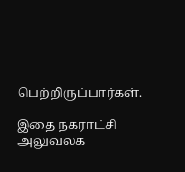பெற்றிருப்பார்கள்.

இதை நகராட்சி அலுவலக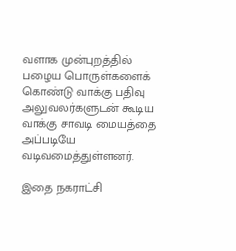வளாக முன்புறத்தில் பழைய பொருள்களைக் கொண்டு வாக்கு பதிவு அலுவலர்களுடன் கூடிய வாக்கு சாவடி மையத்தை அப்படியே வடிவமைத்துள்ளனர்.

இதை நகராட்சி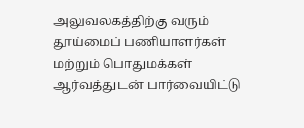அலுவலகத்திற்கு வரும் தூய்மைப் பணியாளர்கள் மற்றும் பொதுமக்கள் ஆர்வத்துடன் பார்வையிட்டு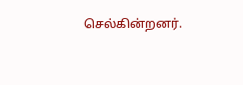செல்கின்றனர்.